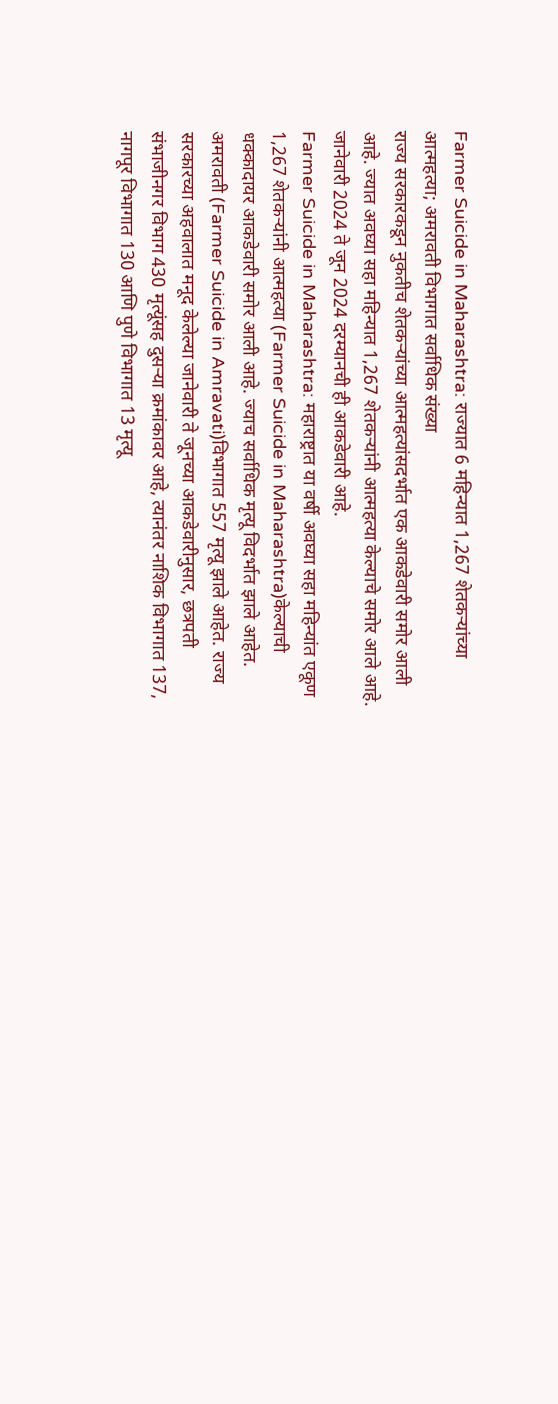Farmer Suicide in Maharashtra: राज्यात 6 महिन्यात 1,267 शेतकऱ्यांच्या आत्महत्या; अमरावती विभागात सर्वाधिक संख्या
राज्य सरकारकडून नुकतीच शेतकऱ्यांच्या आत्महत्यांसदर्भात एक आकडेवारी समोर आली आहे. ज्यात अवघ्या सहा महिन्यात 1,267 शेतकऱ्यांनी आत्महत्या केल्याचे समोर आले आहे. जानेवारी 2024 ते जून 2024 दरम्यानची ही आकडेवारी आहे.
Farmer Suicide in Maharashtra: महाराष्ट्रात या वर्षी अवघ्या सहा महिन्यांत एकूण 1,267 शेतकऱ्यांनी आत्महत्या (Farmer Suicide in Maharashtra)केल्याची धक्कादायर आकडेवारी समोर आली आहे. ज्याच सर्वाधिक मृत्यू विदर्भात झाले आहेत. अमरावती (Farmer Suicide in Amravati)विभागात 557 मृत्यू झाले आहेत. राज्य सरकारच्या अहवालात मनूद केलेल्या जानेवारी ते जूनच्या आकडेवारीनुसार, छत्रपती संभाजीनगर विभाग 430 मृत्यूंसह दुसऱ्या क्रमांकावर आहे, त्यानंतर नाशिक विभागात 137, नागपूर विभागात 130 आणि पुणे विभागात 13 मृत्यू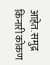आहेत. समुद्र किनारी कोकण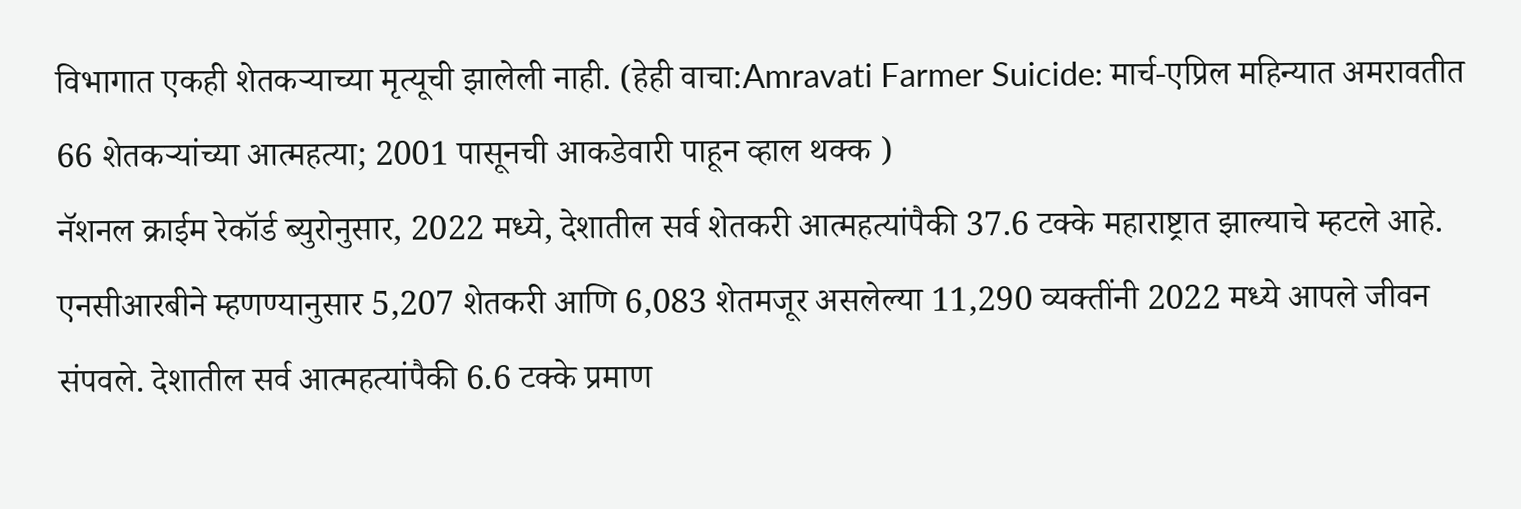विभागात एकही शेतकऱ्याच्या मृत्यूची झालेली नाही. (हेही वाचा:Amravati Farmer Suicide: मार्च-एप्रिल महिन्यात अमरावतीत 66 शेतकऱ्यांच्या आत्महत्या; 2001 पासूनची आकडेवारी पाहून व्हाल थक्क )
नॅशनल क्राईम रेकॉर्ड ब्युरोनुसार, 2022 मध्ये, देशातील सर्व शेतकरी आत्महत्यांपैकी 37.6 टक्के महाराष्ट्रात झाल्याचे म्हटले आहे. एनसीआरबीने म्हणण्यानुसार 5,207 शेतकरी आणि 6,083 शेतमजूर असलेल्या 11,290 व्यक्तींनी 2022 मध्ये आपले जीवन संपवले. देशातील सर्व आत्महत्यांपैकी 6.6 टक्के प्रमाण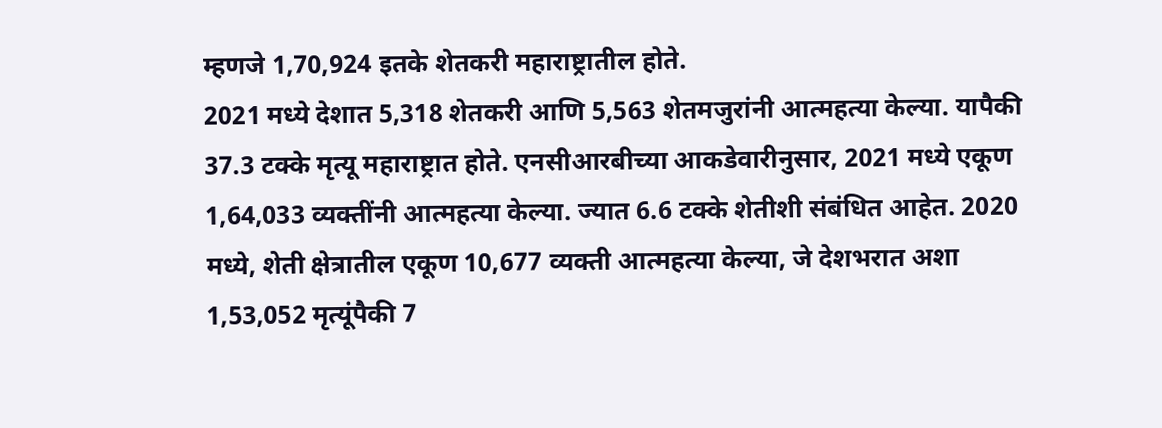म्हणजे 1,70,924 इतके शेतकरी महाराष्ट्रातील होते.
2021 मध्ये देशात 5,318 शेतकरी आणि 5,563 शेतमजुरांनी आत्महत्या केल्या. यापैकी 37.3 टक्के मृत्यू महाराष्ट्रात होते. एनसीआरबीच्या आकडेवारीनुसार, 2021 मध्ये एकूण 1,64,033 व्यक्तींनी आत्महत्या केल्या. ज्यात 6.6 टक्के शेतीशी संबंधित आहेत. 2020 मध्ये, शेती क्षेत्रातील एकूण 10,677 व्यक्ती आत्महत्या केल्या, जे देशभरात अशा 1,53,052 मृत्यूंपैकी 7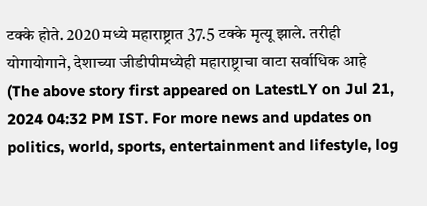टक्के होते. 2020 मध्ये महाराष्ट्रात 37.5 टक्के मृत्यू झाले. तरीही योगायोगाने, देशाच्या जीडीपीमध्येही महाराष्ट्राचा वाटा सर्वाधिक आहे
(The above story first appeared on LatestLY on Jul 21, 2024 04:32 PM IST. For more news and updates on politics, world, sports, entertainment and lifestyle, log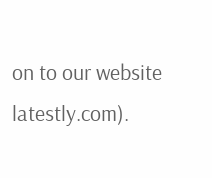on to our website latestly.com).